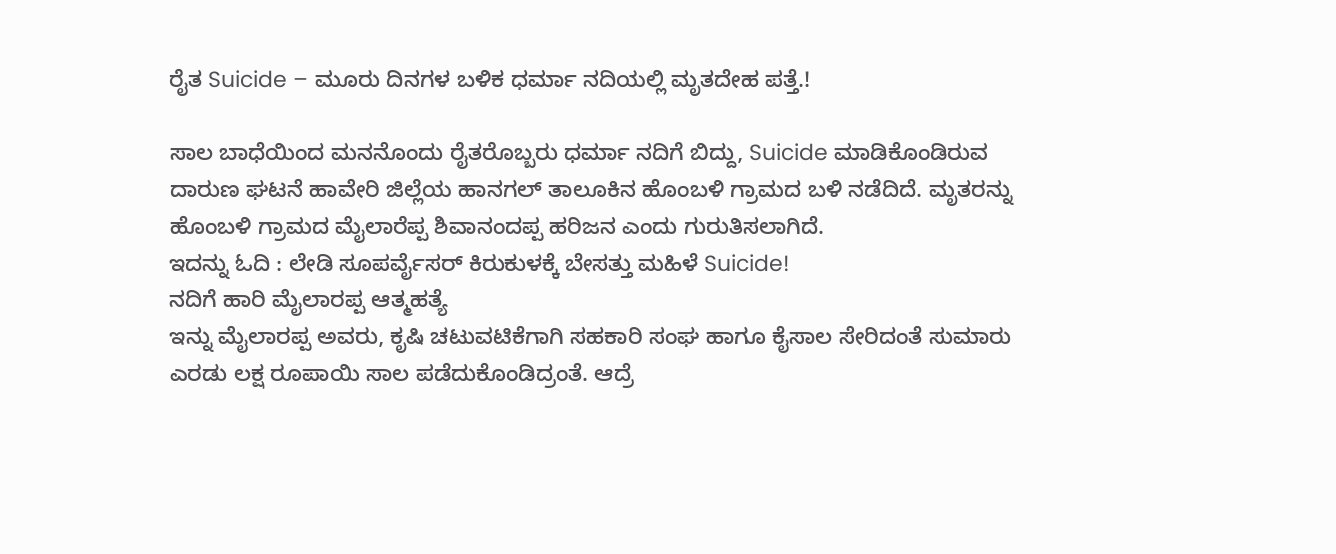ರೈತ Suicide – ಮೂರು ದಿನಗಳ ಬಳಿಕ ಧರ್ಮಾ ನದಿಯಲ್ಲಿ ಮೃತದೇಹ ಪತ್ತೆ.!

ಸಾಲ ಬಾಧೆಯಿಂದ ಮನನೊಂದು ರೈತರೊಬ್ಬರು ಧರ್ಮಾ ನದಿಗೆ ಬಿದ್ದು, Suicide ಮಾಡಿಕೊಂಡಿರುವ ದಾರುಣ ಘಟನೆ ಹಾವೇರಿ ಜಿಲ್ಲೆಯ ಹಾನಗಲ್ ತಾಲೂಕಿನ ಹೊಂಬಳಿ ಗ್ರಾಮದ ಬಳಿ ನಡೆದಿದೆ. ಮೃತರನ್ನು ಹೊಂಬಳಿ ಗ್ರಾಮದ ಮೈಲಾರೆಪ್ಪ ಶಿವಾನಂದಪ್ಪ ಹರಿಜನ ಎಂದು ಗುರುತಿಸಲಾಗಿದೆ.
ಇದನ್ನು ಓದಿ : ಲೇಡಿ ಸೂಪರ್ವೈಸರ್ ಕಿರುಕುಳಕ್ಕೆ ಬೇಸತ್ತು ಮಹಿಳೆ Suicide!
ನದಿಗೆ ಹಾರಿ ಮೈಲಾರಪ್ಪ ಆತ್ಮಹತ್ಯೆ
ಇನ್ನು ಮೈಲಾರಪ್ಪ ಅವರು, ಕೃಷಿ ಚಟುವಟಿಕೆಗಾಗಿ ಸಹಕಾರಿ ಸಂಘ ಹಾಗೂ ಕೈಸಾಲ ಸೇರಿದಂತೆ ಸುಮಾರು ಎರಡು ಲಕ್ಷ ರೂಪಾಯಿ ಸಾಲ ಪಡೆದುಕೊಂಡಿದ್ರಂತೆ. ಆದ್ರೆ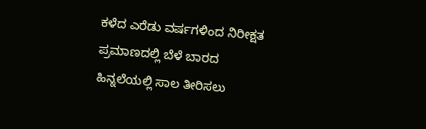ಕಳೆದ ಎರೆಡು ವರ್ಷಗಳಿಂದ ನಿರೀಕ್ಷತ ಪ್ರಮಾಣದಲ್ಲಿ ಬೆಳೆ ಬಾರದ ಹಿನ್ನಲೆಯಲ್ಲಿ ಸಾಲ ತೀರಿಸಲು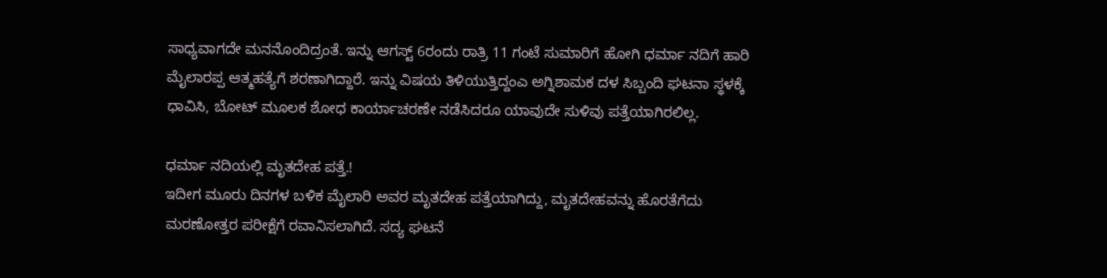ಸಾಧ್ಯವಾಗದೇ ಮನನೊಂದಿದ್ರಂತೆ. ಇನ್ನು ಆಗಸ್ಟ್ 6ರಂದು ರಾತ್ರಿ 11 ಗಂಟೆ ಸುಮಾರಿಗೆ ಹೋಗಿ ಧರ್ಮಾ ನದಿಗೆ ಹಾರಿ ಮೈಲಾರಪ್ಪ ಆತ್ಮಹತ್ಯೆಗೆ ಶರಣಾಗಿದ್ದಾರೆ. ಇನ್ನು ವಿಷಯ ತಿಳಿಯುತ್ತಿದ್ದಂಎ ಅಗ್ನಿಶಾಮಕ ದಳ ಸಿಬ್ಬಂದಿ ಘಟನಾ ಸ್ಥಳಕ್ಕೆ ಧಾವಿಸಿ, ಬೋಟ್ ಮೂಲಕ ಶೋಧ ಕಾರ್ಯಾಚರಣೇ ನಡೆಸಿದರೂ ಯಾವುದೇ ಸುಳಿವು ಪತ್ತೆಯಾಗಿರಲಿಲ್ಲ.

ಧರ್ಮಾ ನದಿಯಲ್ಲಿ ಮೃತದೇಹ ಪತ್ತೆ.!
ಇದೀಗ ಮೂರು ದಿನಗಳ ಬಳಿಕ ಮೈಲಾರಿ ಅವರ ಮೃತದೇಹ ಪತ್ತೆಯಾಗಿದ್ದು, ಮೃತದೇಹವನ್ನು ಹೊರತೆಗೆದು ಮರಣೋತ್ತರ ಪರೀಕ್ಷೆಗೆ ರವಾನಿಸಲಾಗಿದೆ. ಸದ್ಯ ಘಟನೆ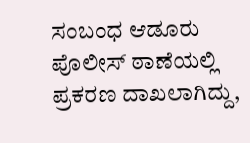ಸಂಬಂಧ ಆಡೂರು ಪೊಲೀಸ್ ಠಾಣೆಯಲ್ಲಿ ಪ್ರಕರಣ ದಾಖಲಾಗಿದ್ದು,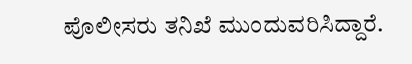ಪೊಲೀಸರು ತನಿಖೆ ಮುಂದುವರಿಸಿದ್ದಾರೆ.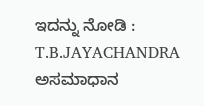ಇದನ್ನು ನೋಡಿ : T.B.JAYACHANDRA ಅಸಮಾಧಾನ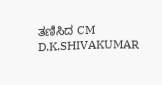ತಣಿಸಿದ CM D.K.SHIVAKUMAR